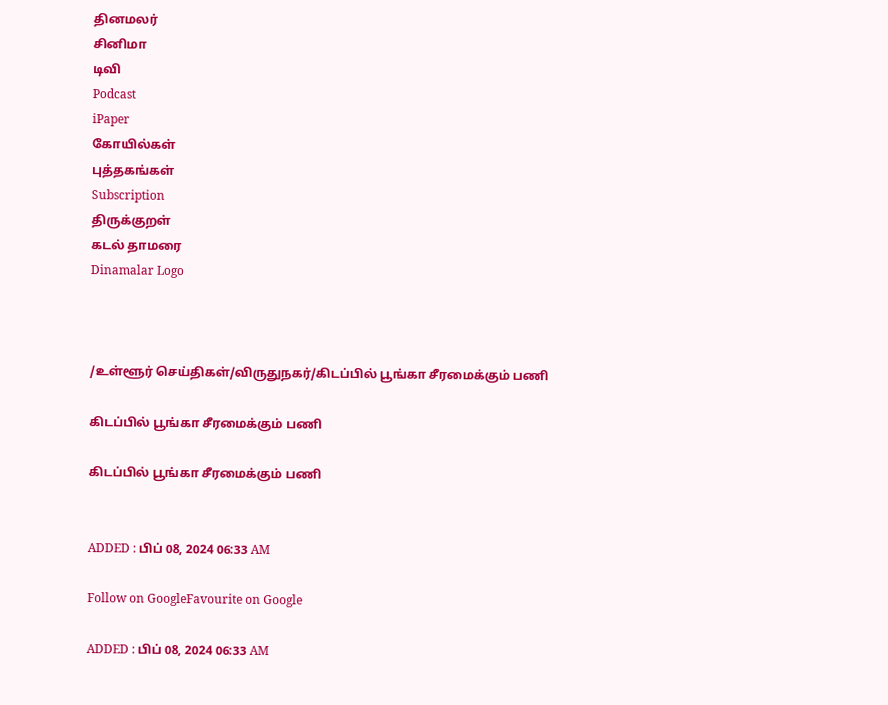தினமலர்
சினிமா
டிவி
Podcast
iPaper
கோயில்கள்
புத்தகங்கள்
Subscription
திருக்குறள்
கடல் தாமரை
Dinamalar Logo



/உள்ளூர் செய்திகள்/விருதுநகர்/கிடப்பில் பூங்கா சீரமைக்கும் பணி

கிடப்பில் பூங்கா சீரமைக்கும் பணி

கிடப்பில் பூங்கா சீரமைக்கும் பணி


ADDED : பிப் 08, 2024 06:33 AM

Follow on GoogleFavourite on Google

ADDED : பிப் 08, 2024 06:33 AM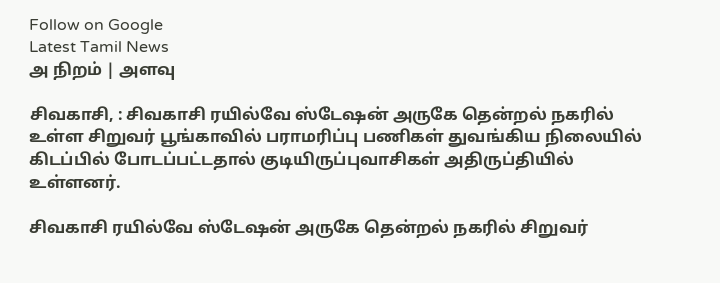Follow on Google
Latest Tamil News
அ நிறம் | அளவு

சிவகாசி, : சிவகாசி ரயில்வே ஸ்டேஷன் அருகே தென்றல் நகரில் உள்ள சிறுவர் பூங்காவில் பராமரிப்பு பணிகள் துவங்கிய நிலையில் கிடப்பில் போடப்பட்டதால் குடியிருப்புவாசிகள் அதிருப்தியில் உள்ளனர்.

சிவகாசி ரயில்வே ஸ்டேஷன் அருகே தென்றல் நகரில் சிறுவர்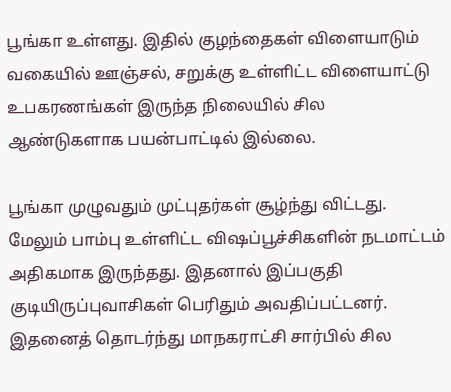பூங்கா உள்ளது. இதில் குழந்தைகள் விளையாடும் வகையில் ஊஞ்சல், சறுக்கு உள்ளிட்ட விளையாட்டு உபகரணங்கள் இருந்த நிலையில் சில ஆண்டுகளாக பயன்பாட்டில் இல்லை.

பூங்கா முழுவதும் முட்புதர்கள் சூழ்ந்து விட்டது. மேலும் பாம்பு உள்ளிட்ட விஷப்பூச்சிகளின் நடமாட்டம் அதிகமாக இருந்தது. இதனால் இப்பகுதி குடியிருப்புவாசிகள் பெரிதும் அவதிப்பட்டனர். இதனைத் தொடர்ந்து மாநகராட்சி சார்பில் சில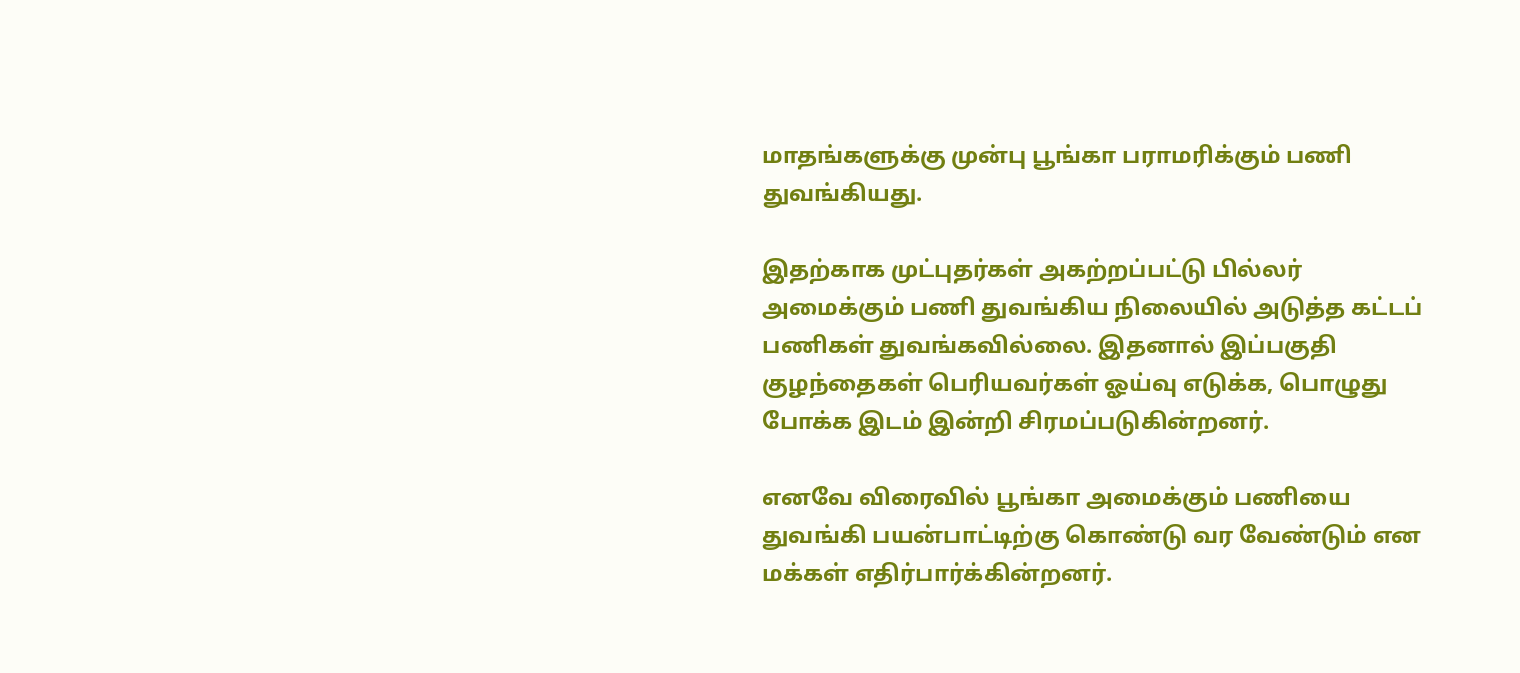மாதங்களுக்கு முன்பு பூங்கா பராமரிக்கும் பணி துவங்கியது.

இதற்காக முட்புதர்கள் அகற்றப்பட்டு பில்லர் அமைக்கும் பணி துவங்கிய நிலையில் அடுத்த கட்டப் பணிகள் துவங்கவில்லை. இதனால் இப்பகுதி குழந்தைகள் பெரியவர்கள் ஓய்வு எடுக்க, பொழுது போக்க இடம் இன்றி சிரமப்படுகின்றனர்.

எனவே விரைவில் பூங்கா அமைக்கும் பணியை துவங்கி பயன்பாட்டிற்கு கொண்டு வர வேண்டும் என மக்கள் எதிர்பார்க்கின்றனர்.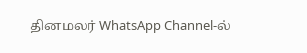தினமலர் WhatsApp Channel-ல்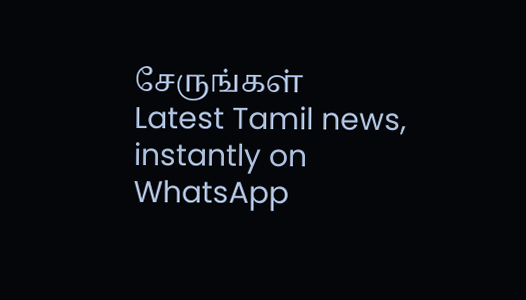சேருங்கள்
Latest Tamil news, instantly on WhatsApp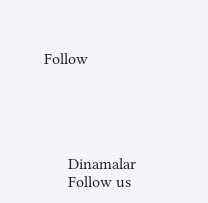Follow





      Dinamalar
      Follow us